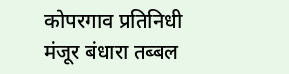कोपरगाव प्रतिनिधी
मंजूर बंधारा तब्बल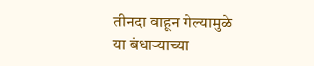तीनदा वाहून गेल्यामुळे या बंधाऱ्याच्या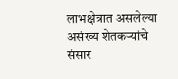लाभक्षेत्रात असलेल्या असंख्य शेतकऱ्यांचे संसार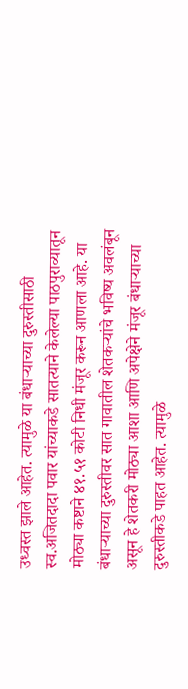उध्वस्त झाले आहेत. त्यामुळे या बंधाऱ्याच्या दुरुस्तीसाठी स्व.अजितदादा पवार यांच्याकडे सातत्याने केलेल्या पाठपुराव्यातून मोठ्या कष्टाने ४१.५१ कोटी निधी मंजूर करून आणला आहे. या बंधाऱ्याच्या दुरुस्तीवर सात गावातील शेतकऱ्यांचे भविष्य अवलंबून असून हे शेतकरी मोठ्या आशा आणि अपेक्षेने मंजूर बंधाऱ्याच्या दुरुस्तीकडे पाहत आहेत. त्यामुळे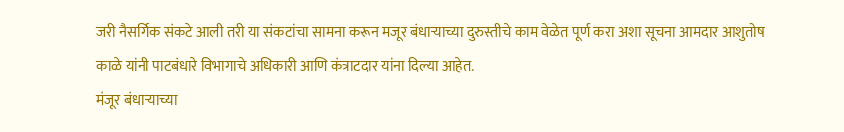जरी नैसर्गिक संकटे आली तरी या संकटांचा सामना करून मजूर बंधाऱ्याच्या दुरुस्तीचे काम वेळेत पूर्ण करा अशा सूचना आमदार आशुतोष काळे यांनी पाटबंधारे विभागाचे अधिकारी आणि कंत्राटदार यांना दिल्या आहेत.
मंजूर बंधाऱ्याच्या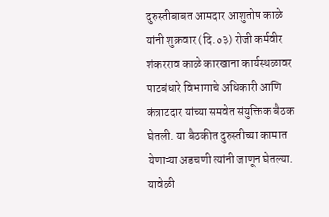दुरुस्तीबाबत आमदार आशुतोष काळे यांनी शुक्रवार (दि.०३) रोजी कर्मवीर शंकरराव काळे कारखाना कार्यस्थळावर पाटबंधारे विभागाचे अधिकारी आणि कंत्राटदार यांच्या समवेत संयुक्तिक बैठक घेतली. या बैठकीत दुरुस्तीच्या कामात येणाऱ्या अडचणी त्यांनी जाणून घेतल्या. यावेळी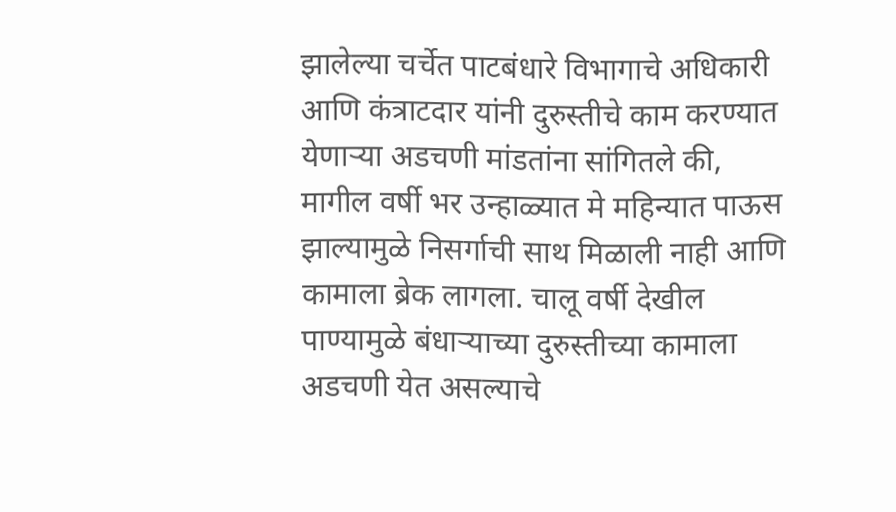झालेल्या चर्चेत पाटबंधारे विभागाचे अधिकारी आणि कंत्राटदार यांनी दुरुस्तीचे काम करण्यात येणाऱ्या अडचणी मांडतांना सांगितले की, मागील वर्षी भर उन्हाळ्यात मे महिन्यात पाऊस झाल्यामुळे निसर्गाची साथ मिळाली नाही आणि कामाला ब्रेक लागला. चालू वर्षी देखील पाण्यामुळे बंधाऱ्याच्या दुरुस्तीच्या कामाला अडचणी येत असल्याचे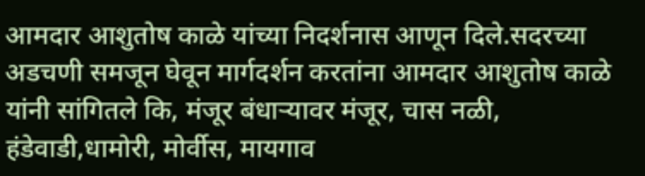आमदार आशुतोष काळे यांच्या निदर्शनास आणून दिले.सदरच्या अडचणी समजून घेवून मार्गदर्शन करतांना आमदार आशुतोष काळे यांनी सांगितले कि, मंजूर बंधाऱ्यावर मंजूर, चास नळी, हंडेवाडी,धामोरी, मोर्वीस, मायगाव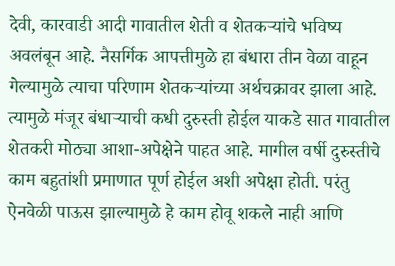देवी, कारवाडी आदी गावातील शेती व शेतकऱ्यांचे भविष्य अवलंबून आहे. नैसर्गिक आपत्तीमुळे हा बंधारा तीन वेळा वाहून गेल्यामुळे त्याचा परिणाम शेतकऱ्यांच्या अर्थचक्रावर झाला आहे. त्यामुळे मंजूर बंधाऱ्याची कधी दुरुस्ती होईल याकडे सात गावातील शेतकरी मोठ्या आशा-अपेक्षेने पाहत आहे. मागील वर्षी दुरुस्तीचे काम बहुतांशी प्रमाणात पूर्ण होईल अशी अपेक्षा होती. परंतु ऐनवेळी पाऊस झाल्यामुळे हे काम होवू शकले नाही आणि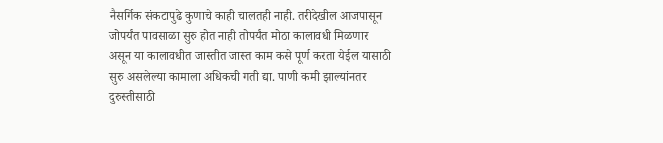नैसर्गिक संकटापुढे कुणाचे काही चालतही नाही. तरीदेखील आजपासून जोपर्यंत पावसाळा सुरु होत नाही तोपर्यंत मोठा कालावधी मिळणार असून या कालावधीत जास्तीत जास्त काम कसे पूर्ण करता येईल यासाठी सुरु असलेल्या कामाला अधिकची गती द्या. पाणी कमी झाल्यांनतर दुरुस्तीसाठी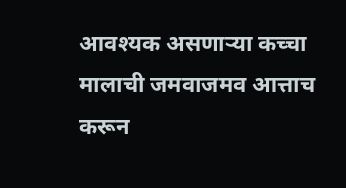आवश्यक असणाऱ्या कच्चा मालाची जमवाजमव आत्ताच करून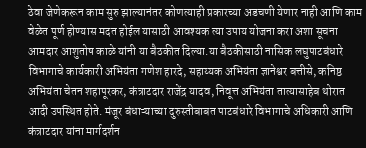ठेवा जेणेकरून काम सुरु झाल्यानंतर कोणत्याही प्रकारच्या अडचणी येणार नाही आणि काम वेळेत पूर्ण होण्यास मदत होईल यासाठी आवश्यक त्या उपाय योजना करा अशा सूचना आमदार आशुतोष काळे यांनी या बैठकीत दिल्या.या बैठकीसाठी नासिक लघुपाटबंधारे विभागाचे कार्यकारी अभियंता गणेश हारदे, सहाय्यक अभियंता ज्ञानेश्वर बत्तीसे, कनिष्ठ अभियंता चेतन शहापूरकर, कंत्राटदार राजेंद्र यादव, निवूत्त अभियंता तात्यासाहेब थोरात आदी उपस्थित होते. मंजूर बंधाऱ्याच्या दुरुस्तीबाबत पाटबंधारे विभागाचे अधिकारी आणि कंत्राटदार यांना मार्गदर्शन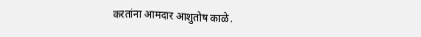करतांना आमदार आशुतोष काळे.